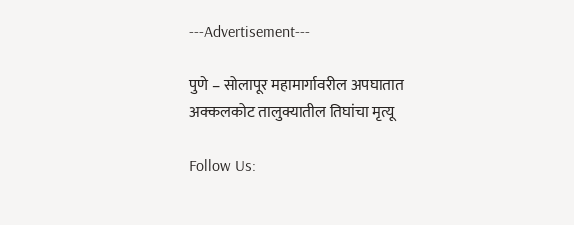---Advertisement---

पुणे – सोलापूर महामार्गावरील अपघातात अक्कलकोट तालुक्यातील तिघांचा मृत्यू

Follow Us: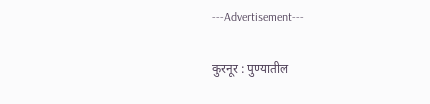---Advertisement---

कुरनूर : पुण्यातील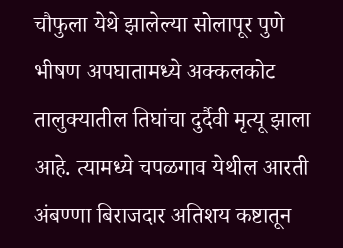चौफुला येथे झालेल्या सोलापूर पुणे भीषण अपघातामध्ये अक्कलकोट तालुक्यातील तिघांचा दुर्दैवी मृत्यू झाला आहे. त्यामध्ये चपळगाव येथील आरती अंबण्णा बिराजदार अतिशय कष्टातून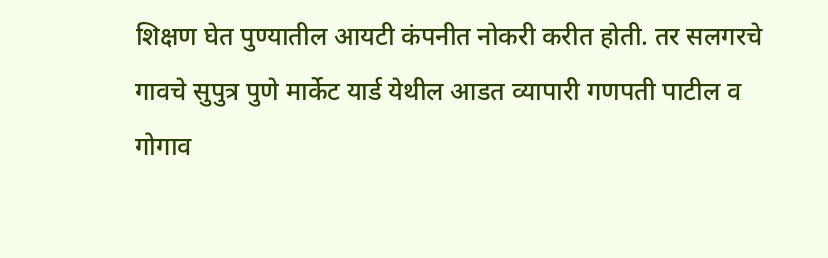शिक्षण घेत पुण्यातील आयटी कंपनीत नोकरी करीत होती. तर सलगरचे गावचे सुपुत्र पुणे मार्केट यार्ड येथील आडत व्यापारी गणपती पाटील व गोगाव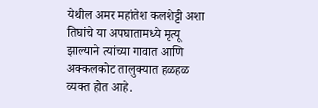येथील अमर महांतेश कलशेट्टी अशा तिघांचे या अपघातामध्ये मृत्यू झाल्याने त्यांच्या गावात आणि अक्कलकोट तालुक्यात हळहळ व्यक्त होत आहे.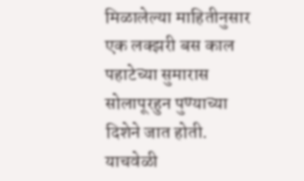मिळालेल्या माहितीनुसार एक लक्झरी बस काल पहाटेच्या सुमारास सोलापूरहुन पुण्याच्या दिशेने जात होती. याचवेळी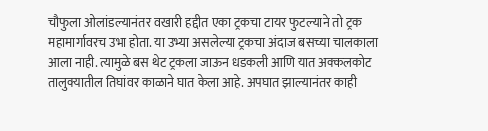चौफुला ओलांडल्यानंतर वखारी हद्दीत एका ट्रकचा टायर फुटल्याने तो ट्रक महामार्गावरच उभा होता. या उभ्या असलेल्या ट्रकचा अंदाज बसच्या चालकाला आला नाही. त्यामुळे बस थेट ट्रकला जाऊन धडकली आणि यात अक्कलकोट तालुक्यातील तिघांवर काळाने घात केला आहे. अपघात झाल्यानंतर काही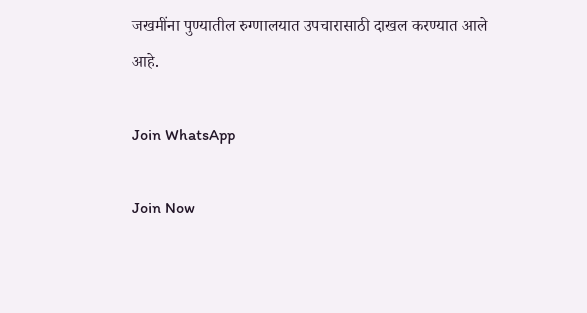जखमींना पुण्यातील रुग्णालयात उपचारासाठी दाखल करण्यात आले
आहे.

Join WhatsApp

Join Now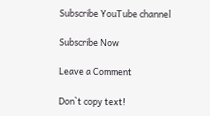Subscribe YouTube channel

Subscribe Now

Leave a Comment

Don`t copy text!